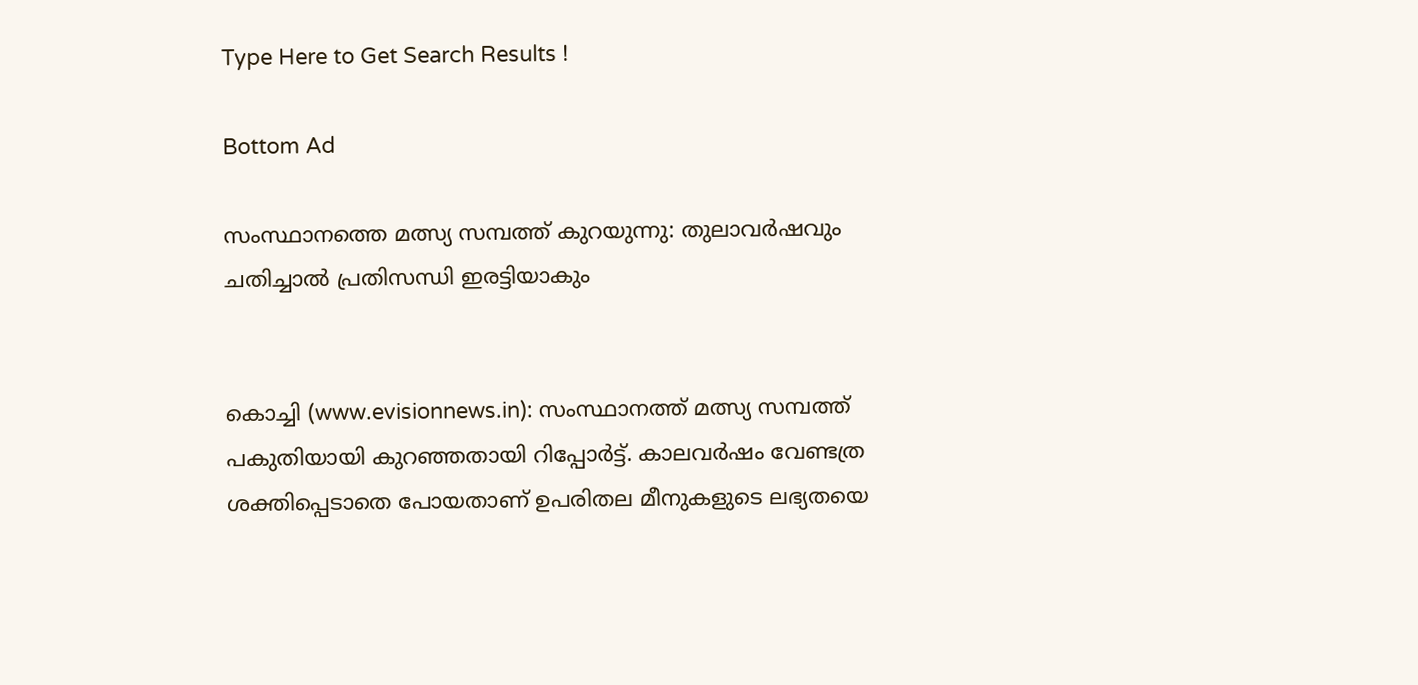Type Here to Get Search Results !

Bottom Ad

സംസ്ഥാനത്തെ മത്സ്യ സമ്പത്ത് കുറയുന്നു: തുലാവര്‍ഷവും ചതിച്ചാല്‍ പ്രതിസന്ധി ഇരട്ടിയാകും


കൊച്ചി (www.evisionnews.in): സംസ്ഥാനത്ത് മത്സ്യ സമ്പത്ത് പകുതിയായി കുറഞ്ഞതായി റിപ്പോര്‍ട്ട്. കാലവര്‍ഷം വേണ്ടത്ര ശക്തിപ്പെടാതെ പോയതാണ് ഉപരിതല മീനുകളുടെ ലഭ്യതയെ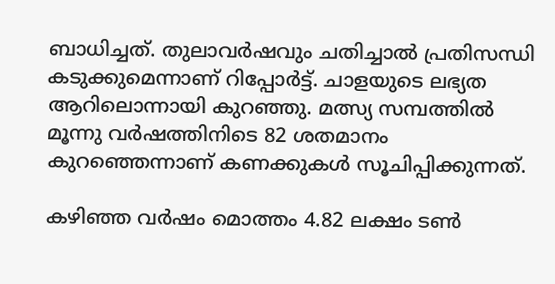ബാധിച്ചത്. തുലാവര്‍ഷവും ചതിച്ചാല്‍ പ്രതിസന്ധി കടുക്കുമെന്നാണ് റിപ്പോര്‍ട്ട്. ചാളയുടെ ലഭ്യത ആറിലൊന്നായി കുറഞ്ഞു. മത്സ്യ സമ്പത്തില്‍ മൂന്നു വര്‍ഷത്തിനിടെ 82 ശതമാനം കുറഞ്ഞെന്നാണ് കണക്കുകള്‍ സൂചിപ്പിക്കുന്നത്.

കഴിഞ്ഞ വര്‍ഷം മൊത്തം 4.82 ലക്ഷം ടണ്‍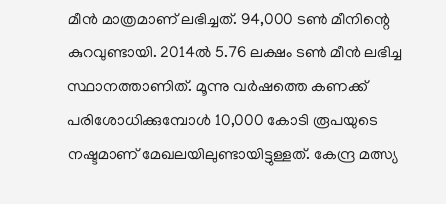മീന്‍ മാത്രമാണ് ലഭിച്ചത്. 94,000 ടണ്‍ മീനിന്റെ കുറവുണ്ടായി. 2014ല്‍ 5.76 ലക്ഷം ടണ്‍ മീന്‍ ലഭിച്ച സ്ഥാനത്താണിത്. മൂന്നു വര്‍ഷത്തെ കണക്ക് പരിശോധിക്കുമ്പോള്‍ 10,000 കോടി രൂപയുടെ നഷ്ടമാണ് മേഖലയിലുണ്ടായിട്ടുള്ളത്. കേന്ദ്ര മത്സ്യ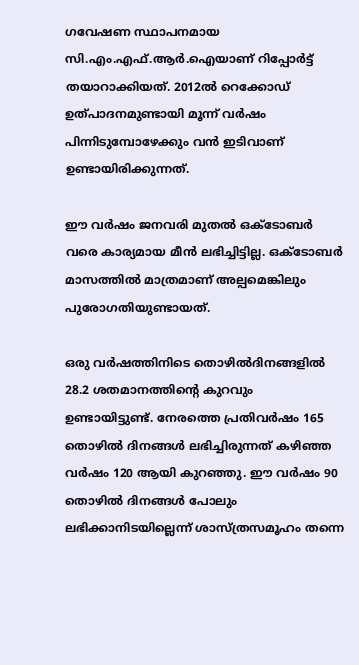ഗവേഷണ സ്ഥാപനമായ സി.എം.എഫ്.ആര്‍.ഐയാണ് റിപ്പോര്‍ട്ട് തയാറാക്കിയത്. 2012ല്‍ റെക്കോഡ് ഉത്പാദനമുണ്ടായി മൂന്ന് വര്‍ഷം പിന്നിടുമ്പോഴേക്കും വന്‍ ഇടിവാണ് ഉണ്ടായിരിക്കുന്നത്.

ഈ വര്‍ഷം ജനവരി മുതല്‍ ഒക്ടോബര്‍ വരെ കാര്യമായ മീന്‍ ലഭിച്ചിട്ടില്ല. ഒക്ടോബര്‍ മാസത്തില്‍ മാത്രമാണ് അല്പമെങ്കിലും പുരോഗതിയുണ്ടായത്.

ഒരു വര്‍ഷത്തിനിടെ തൊഴില്‍ദിനങ്ങളില്‍ 28.2 ശതമാനത്തിന്റെ കുറവും ഉണ്ടായിട്ടുണ്ട്. നേരത്തെ പ്രതിവര്‍ഷം 165 തൊഴില്‍ ദിനങ്ങള്‍ ലഭിച്ചിരുന്നത് കഴിഞ്ഞ വര്‍ഷം 120 ആയി കുറഞ്ഞു. ഈ വര്‍ഷം 90 തൊഴില്‍ ദിനങ്ങള്‍ പോലും ലഭിക്കാനിടയില്ലെന്ന് ശാസ്ത്രസമൂഹം തന്നെ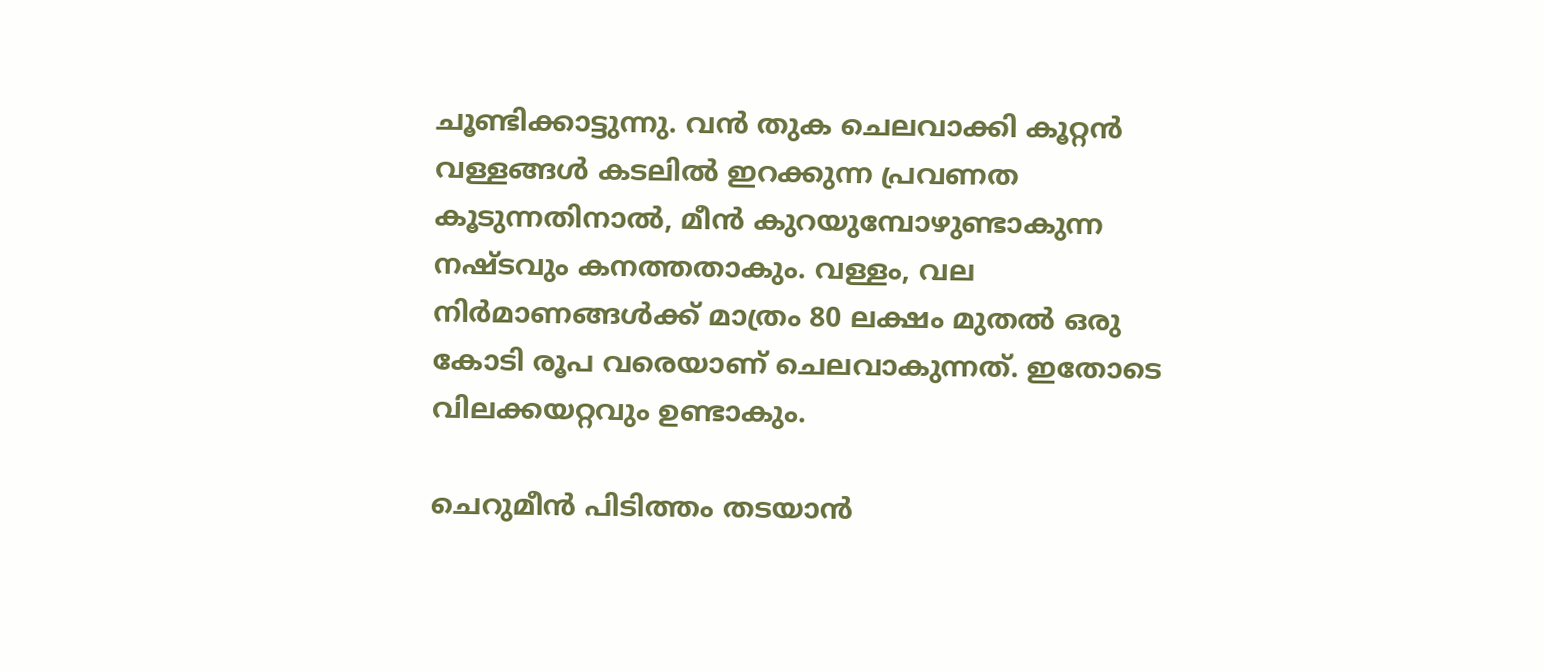ചൂണ്ടിക്കാട്ടുന്നു. വന്‍ തുക ചെലവാക്കി കൂറ്റന്‍ വള്ളങ്ങള്‍ കടലില്‍ ഇറക്കുന്ന പ്രവണത കൂടുന്നതിനാല്‍, മീന്‍ കുറയുമ്പോഴുണ്ടാകുന്ന നഷ്ടവും കനത്തതാകും. വള്ളം, വല നിര്‍മാണങ്ങള്‍ക്ക് മാത്രം 80 ലക്ഷം മുതല്‍ ഒരു കോടി രൂപ വരെയാണ് ചെലവാകുന്നത്. ഇതോടെ വിലക്കയറ്റവും ഉണ്ടാകും.

ചെറുമീന്‍ പിടിത്തം തടയാന്‍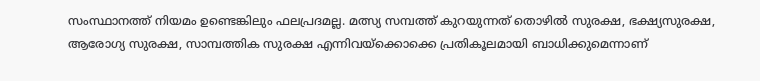സംസ്ഥാനത്ത് നിയമം ഉണ്ടെങ്കിലും ഫലപ്രദമല്ല. മത്സ്യ സമ്പത്ത് കുറയുന്നത് തൊഴില്‍ സുരക്ഷ, ഭക്ഷ്യസുരക്ഷ, ആരോഗ്യ സുരക്ഷ, സാമ്പത്തിക സുരക്ഷ എന്നിവയ്‌ക്കൊക്കെ പ്രതികൂലമായി ബാധിക്കുമെന്നാണ്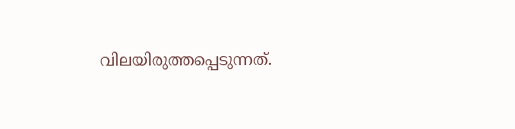വിലയിരുത്തപ്പെടുന്നത്.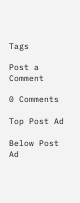Tags

Post a Comment

0 Comments

Top Post Ad

Below Post Ad